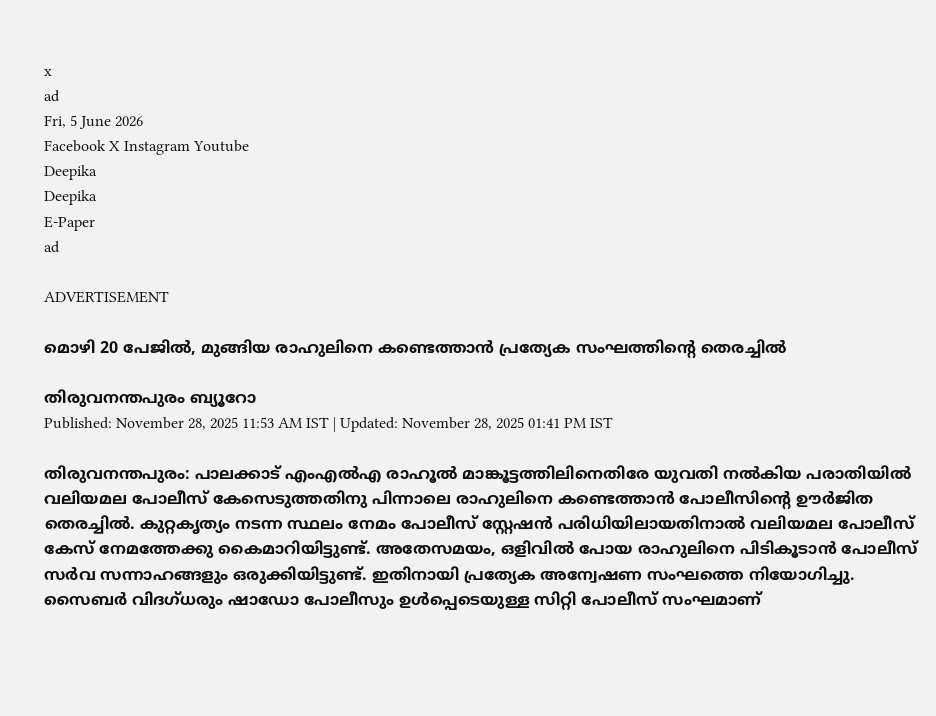x
ad
Fri, 5 June 2026
Facebook X Instagram Youtube
Deepika
Deepika
E-Paper
ad

ADVERTISEMENT

മൊഴി 20 പേജിൽ, മുങ്ങിയ രാഹുലിനെ കണ്ടെത്താൻ പ്രത്യേക സംഘത്തിന്‍റെ തെരച്ചിൽ

തിരുവനന്തപുരം ബ്യൂറോ
Published: November 28, 2025 11:53 AM IST | Updated: November 28, 2025 01:41 PM IST

തിരുവനന്തപുരം: പാലക്കാട് എംഎല്‍എ രാഹൂല്‍ മാങ്കൂട്ടത്തിലിനെതിരേ യുവതി നല്‍കിയ പരാതിയില്‍ വലിയമല പോലീസ് കേസെടുത്തതിനു പിന്നാലെ രാഹുലിനെ കണ്ടെത്താൻ പോലീസിന്‍റെ ഊർജിത തെരച്ചിൽ. കുറ്റകൃത്യം നടന്ന സ്ഥലം നേമം പോലീസ് സ്റ്റേഷന്‍ പരിധിയിലായതിനാല്‍ വലിയമല പോലീസ് കേസ് നേമത്തേക്കു കൈമാറിയിട്ടുണ്ട്. അതേസമയം, ഒളിവില്‍ പോയ രാഹുലിനെ പിടികൂടാന്‍ പോലീസ് സർവ സന്നാഹങ്ങളും ഒരുക്കിയിട്ടുണ്ട്. ഇതിനായി പ്രത്യേക അന്വേഷണ സംഘത്തെ നിയോഗിച്ചു. സൈബര്‍ വിദഗ്ധരും ഷാഡോ പോലീസും ഉള്‍പ്പെടെയുള്ള സിറ്റി പോലീസ് സംഘമാണ്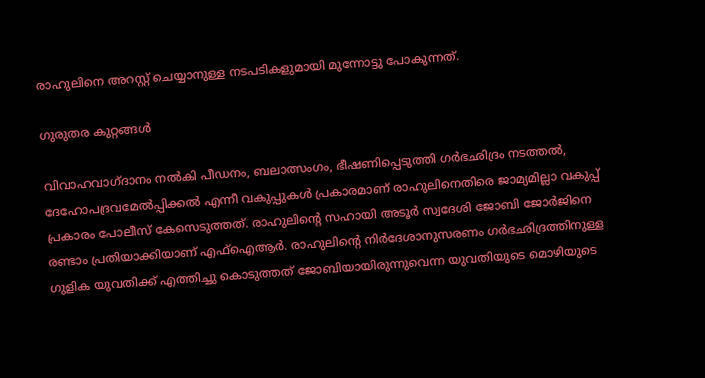രാഹുലിനെ അറസ്റ്റ് ചെയ്യാനുള്ള നടപടികളുമായി മുന്നോട്ടു പോകുന്നത്.

ഗുരുതര കുറ്റങ്ങൾ

വിവാഹവാഗ്ദാനം നല്‍കി പീഡനം, ബലാത്സംഗം, ഭീഷണിപ്പെടുത്തി ഗര്‍ഭഛിദ്രം നടത്തല്‍, ദേഹോപദ്രവമേല്‍പ്പിക്കല്‍ എന്നീ വകുപ്പുകള്‍ പ്രകാരമാണ് രാഹുലിനെതിരെ ജാമ്യമില്ലാ വകുപ്പ് പ്രകാരം പോലീസ് കേസെടുത്തത്. രാഹുലിന്‍റെ സഹായി അടൂര്‍ സ്വദേശി ജോബി ജോര്‍ജിനെ രണ്ടാം പ്രതിയാക്കിയാണ് എഫ്‌ഐആര്‍. രാഹുലിന്‍റെ നിര്‍ദേശാനുസരണം ഗര്‍ഭഛിദ്രത്തിനുള്ള ഗുളിക യുവതിക്ക് എത്തിച്ചു കൊടുത്തത് ജോബിയായിരുന്നുവെന്ന യുവതിയുടെ മൊഴിയുടെ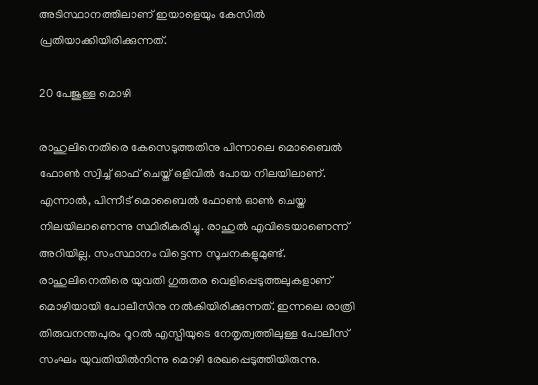അടിസ്ഥാനത്തിലാണ് ഇയാളെയും കേസില്‍ പ്രതിയാക്കിയിരിക്കുന്നത്.

20 പേജുള്ള മൊഴി

രാഹുലിനെതിരെ കേസെടുത്തതിനു പിന്നാലെ മൊബൈല്‍ ഫോണ്‍ സ്വിച്ച് ഓഫ് ചെയ്ത് ഒളിവില്‍ പോയ നിലയിലാണ്. എന്നാല്‍, പിന്നീട് മൊബൈല്‍ ഫോണ്‍ ഓണ്‍ ചെയ്ത നിലയിലാണെന്നു സ്ഥിരീകരിച്ചു. രാഹുല്‍ എവിടെയാണെന്ന് അറിയില്ല. സംസ്ഥാനം വിട്ടെന്ന സൂചനകളുമുണ്ട്. രാഹുലിനെതിരെ യുവതി ഗുരുതര വെളിപ്പെടുത്തലുകളാണ് മൊഴിയായി പോലീസിനു നല്‍കിയിരിക്കുന്നത്. ഇന്നലെ രാത്രി തിരുവനന്തപുരം റൂറല്‍ എസ്പിയുടെ നേതൃത്വത്തിലുള്ള പോലീസ് സംഘം യുവതിയില്‍നിന്നു മൊഴി രേഖപ്പെടുത്തിയിരുന്നു.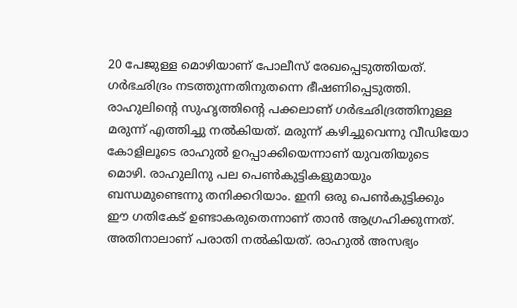20 പേജുള്ള മൊഴിയാണ് പോലീസ് രേഖപ്പെടുത്തിയത്. ഗര്‍ഭഛിദ്രം നടത്തുന്നതിനുതന്നെ ഭീഷണിപ്പെടുത്തി. രാഹുലിന്‍റെ സുഹൃത്തിന്‍റെ പക്കലാണ് ഗര്‍ഭഛിദ്രത്തിനുള്ള മരുന്ന് എത്തിച്ചു നല്‍കിയത്. മരുന്ന് കഴിച്ചുവെന്നു വീഡിയോ കോളിലൂടെ രാഹുല്‍ ഉറപ്പാക്കിയെന്നാണ് യുവതിയുടെ മൊഴി. രാഹുലിനു പല പെണ്‍കുട്ടികളുമായും ബന്ധമുണ്ടെന്നു തനിക്കറിയാം. ഇനി ഒരു പെണ്‍കുട്ടിക്കും ഈ ഗതികേട് ഉണ്ടാകരുതെന്നാണ് താന്‍ ആഗ്രഹിക്കുന്നത്. അതിനാലാണ് പരാതി നല്‍കിയത്. രാഹുല്‍ അസഭ്യം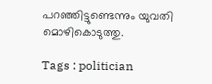പറഞ്ഞിട്ടുണ്ടെന്നും യുവതി മൊഴികൊടുത്തു.

Tags : politician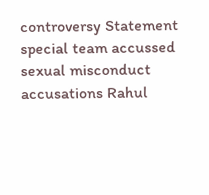controversy Statement special team accussed sexual misconduct accusations Rahul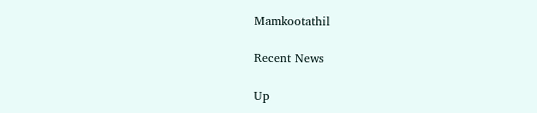Mamkootathil

Recent News

Up